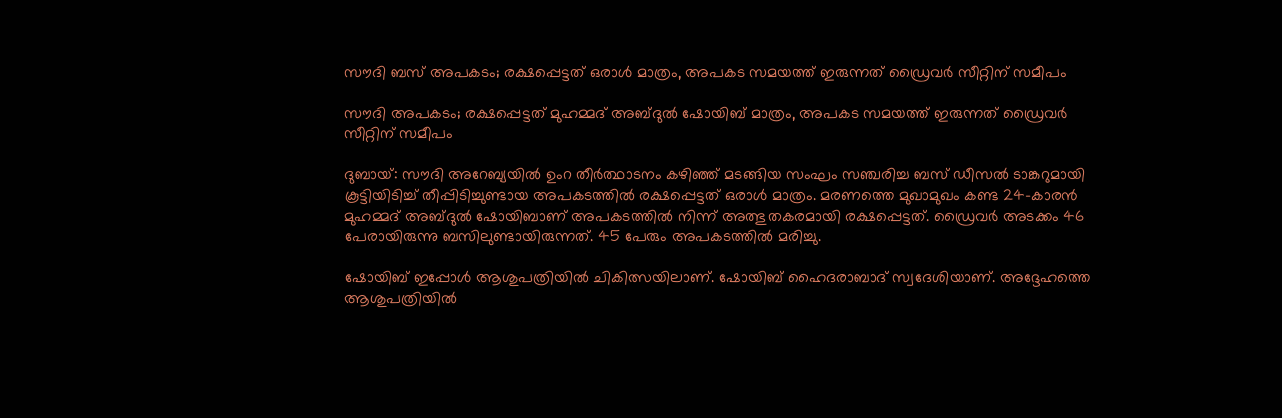സൗദി ബസ് അപകടം; രക്ഷപ്പെട്ടത് ഒരാൾ മാത്രം, അപകട സമയത്ത് ഇരുന്നത് ഡ്രൈവർ സീറ്റിന് സമീപം

സൗദി അപകടം; രക്ഷപ്പെട്ടത് മുഹമ്മദ് അബ്ദുൽ ഷോയിബ് മാത്രം, അപകട സമയത്ത് ഇരുന്നത് ഡ്രൈവർ സീറ്റിന് സമീപം

ദുബായ്: സൗദി അറേബ്യയിൽ ഉംറ തീർത്ഥാടനം കഴിഞ്ഞ് മടങ്ങിയ സംഘം സഞ്ചരിച്ച ബസ് ഡീസൽ ടാങ്കറുമായി കൂട്ടിയിടിച്ച് തീപ്പിടിച്ചുണ്ടായ അപകടത്തിൽ രക്ഷപ്പെട്ടത് ഒരാൾ മാത്രം. മരണത്തെ മുഖാമുഖം കണ്ട 24-കാരൻ മുഹമ്മദ് അബ്ദുൽ ഷോയിബാണ് അപകടത്തിൽ നിന്ന് അത്ഭുതകരമായി രക്ഷപ്പെട്ടത്. ഡ്രൈവർ അടക്കം 46 പേരായിരുന്നു ബസിലുണ്ടായിരുന്നത്. 45 പേരും അപകടത്തിൽ മരിച്ചു.

ഷോയിബ് ഇപ്പോൾ ആശുപത്രിയിൽ ചികിത്സയിലാണ്. ഷോയിബ് ഹൈദരാബാദ് സ്വദേശിയാണ്. അദ്ദേഹത്തെ ആശുപത്രിയിൽ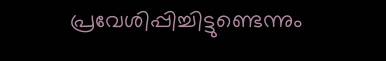പ്രവേശിപ്പിച്ചിട്ടുണ്ടെന്നും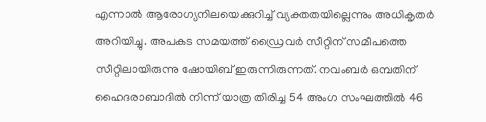എന്നാൽ ആരോഗ്യനിലയെക്കുറിച്ച് വ്യക്തതയില്ലെന്നും അധികൃതർ അറിയിച്ചു. അപകട സമയത്ത് ഡ്രൈവർ സീറ്റിന് സമീപത്തെ സീറ്റിലായിരുന്നു ഷോയിബ് ഇരുന്നിരുന്നത്. നവംബർ ഒമ്പതിന് ഹൈദരാബാദിൽ നിന്ന് യാത്ര തിരിച്ച 54 അംഗ സംഘത്തിൽ 46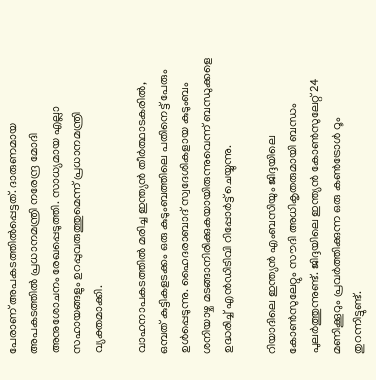പേരാണ് അപകടത്തിൽപ്പെട്ടത്. ദാരുണമായ അപകടത്തിൽ പ്രധാനമന്ത്രി നരേന്ദ്ര മോദി അനുശോചനം രേഖപ്പെടുത്തി. സാധ്യമായ എല്ലാ സഹായങ്ങളും ഉറപ്പുവരുത്തുമെന്ന് പ്രധാനമന്ത്രി വ്യക്തമാക്കി.

വാഹനാപകടത്തിൽ മരിച്ച ഇന്ത്യൻ തീർത്ഥാടകരിൽ, ഒമ്പത് കുട്ടികളടക്കം ഒരു കുടുംബത്തിലെ പതിനെട്ട് പേരും ഉൾപ്പെടുന്നു. ഹൈദരാബാദ് സ്വദേശികളായ കുടുംബം ശനിയാഴ്ച മടങ്ങാനിരിക്കുകയായിരുന്നുവെന്ന് ബന്ധുക്കളെ ഉദ്ധരിച്ച് എൻഡിടിവി റിപ്പോർട്ട് ചെയ്യുന്നു.

റിയാദിലെ ഇന്ത്യൻ എംബസിയും ജിദ്ദയിലെ കോൺസുലേറ്റും സൗദി അധികൃതരുമായി ബന്ധം പുലർത്തുന്നുണ്ട്. ജിദ്ദയിലെ ഇന്ത്യൻ കോൺസുലേറ്റ് 24 മണിക്കൂറും പ്രവർത്തിക്കുന്ന ഒരു കൺട്രോൾ റൂം തുറന്നിട്ടുണ്ട്.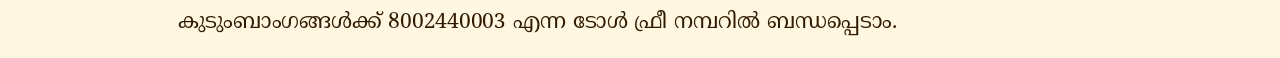കുടുംബാംഗങ്ങൾക്ക് 8002440003 എന്ന ടോൾ ഫ്രീ നമ്പറിൽ ബന്ധപ്പെടാം.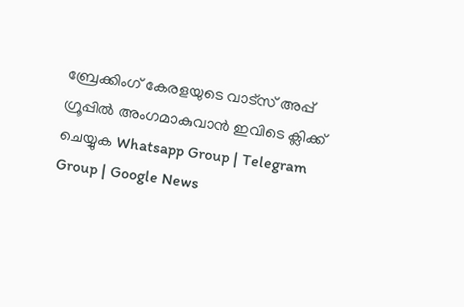ബ്രേക്കിംഗ് കേരളയുടെ വാട്സ് അപ്പ് ഗ്രൂപ്പിൽ അംഗമാകുവാൻ ഇവിടെ ക്ലിക്ക് ചെയ്യുക Whatsapp Group | Telegram Group | Google News